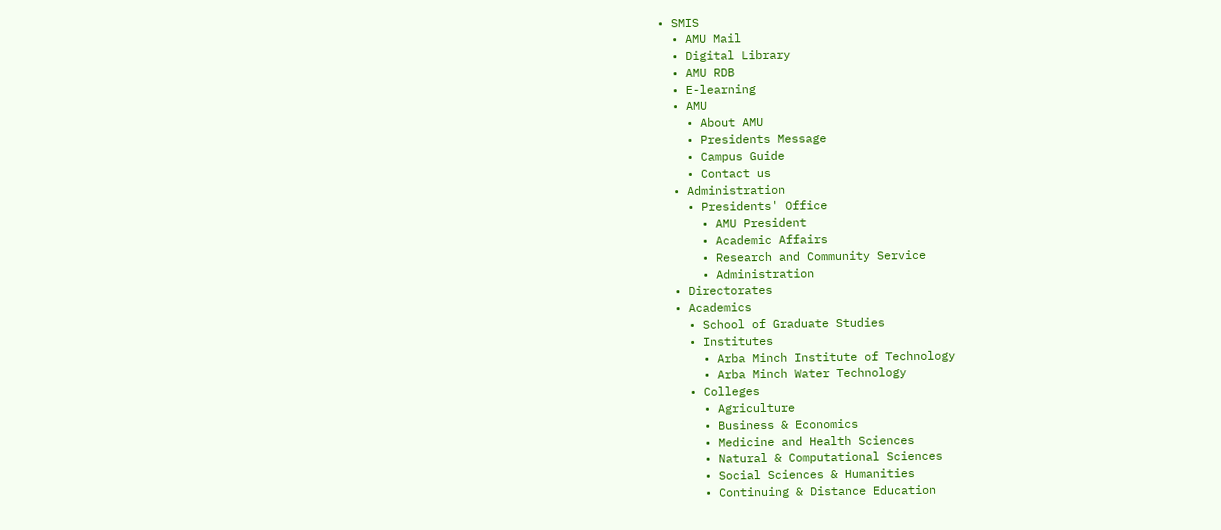• SMIS
  • AMU Mail
  • Digital Library
  • AMU RDB
  • E-learning
  • AMU
    • About AMU
    • Presidents Message
    • Campus Guide
    • Contact us
  • Administration
    • Presidents' Office
      • AMU President
      • Academic Affairs
      • Research and Community Service
      • Administration
  • Directorates
  • Academics
    • School of Graduate Studies
    • Institutes
      • Arba Minch Institute of Technology
      • Arba Minch Water Technology
    • Colleges
      • Agriculture
      • Business & Economics
      • Medicine and Health Sciences
      • Natural & Computational Sciences
      • Social Sciences & Humanities
      • Continuing & Distance Education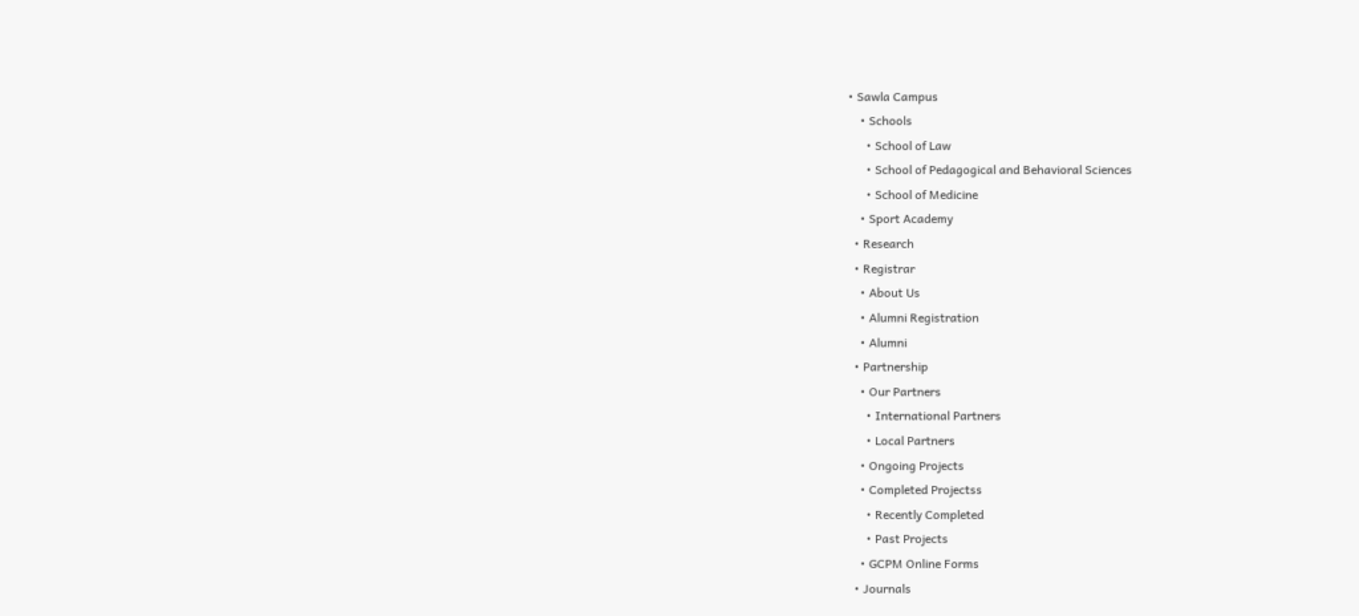• Sawla Campus
    • Schools
      • School of Law
      • School of Pedagogical and Behavioral Sciences
      • School of Medicine
    • Sport Academy
  • Research
  • Registrar
    • About Us
    • Alumni Registration
    • Alumni
  • Partnership
    • Our Partners
      • International Partners
      • Local Partners
    • Ongoing Projects
    • Completed Projectss
      • Recently Completed
      • Past Projects
    • GCPM Online Forms
  • Journals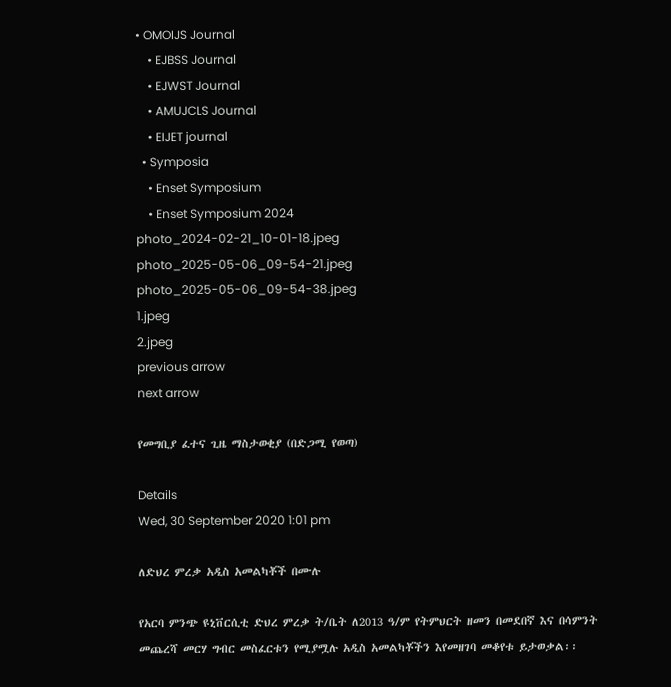• OMOIJS Journal
    • EJBSS Journal
    • EJWST Journal
    • AMUJCLS Journal
    • EIJET journal
  • Symposia
    • Enset Symposium
    • Enset Symposium 2024
photo_2024-02-21_10-01-18.jpeg
photo_2025-05-06_09-54-21.jpeg
photo_2025-05-06_09-54-38.jpeg
1.jpeg
2.jpeg
previous arrow
next arrow

የመግቢያ ፈተና ጊዜ ማስታወቂያ (በድጋሚ የወጣ)

Details
Wed, 30 September 2020 1:01 pm

ለድህረ ምረቃ አዲስ አመልካቾች በሙሉ

የአርባ ምንጭ ዩኒቨርሲቲ ድህረ ምረቃ ት/ቤት ለ2013 ዓ/ም የትምህርት ዘመን በመደበኛ እና በሳምንት መጨረሻ መርሃ ግብር መስፈርቱን የሚያሟሉ አዲስ አመልካቾችን እየመዘገባ መቆየቱ ይታወቃል፡፡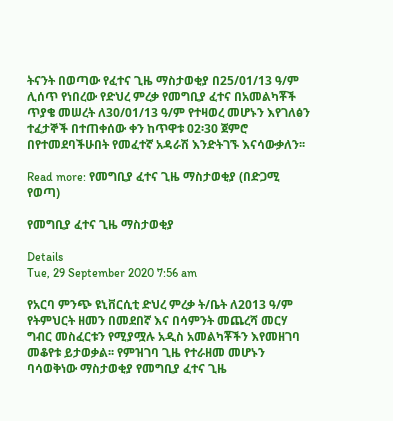ትናንት በወጣው የፈተና ጊዜ ማስታወቂያ በ25/01/13 ዓ/ም ሊሰጥ የነበረው የድህረ ምረቃ የመግቢያ ፈተና በአመልካቾች ጥያቄ መሠረት ለ30/01/13 ዓ/ም የተዛወረ መሆኑን እየገለፅን ተፈታኞች በተጠቀሰው ቀን ከጥዋቱ 02፡30 ጀምሮ በየተመደባችሁበት የመፈተኛ አዳራሽ እንድትገኙ እናሳውቃለን፡፡

Read more: የመግቢያ ፈተና ጊዜ ማስታወቂያ (በድጋሚ የወጣ)

የመግቢያ ፈተና ጊዜ ማስታወቂያ

Details
Tue, 29 September 2020 7:56 am

የአርባ ምንጭ ዩኒቨርሲቲ ድህረ ምረቃ ት/ቤት ለ2013 ዓ/ም የትምህርት ዘመን በመደበኛ እና በሳምንት መጨረሻ መርሃ ግብር መስፈርቱን የሚያሟሉ አዲስ አመልካቾችን እየመዘገባ መቆየቱ ይታወቃል፡፡ የምዝገባ ጊዜ የተራዘመ መሆኑን ባሳወቅነው ማስታወቂያ የመግቢያ ፈተና ጊዜ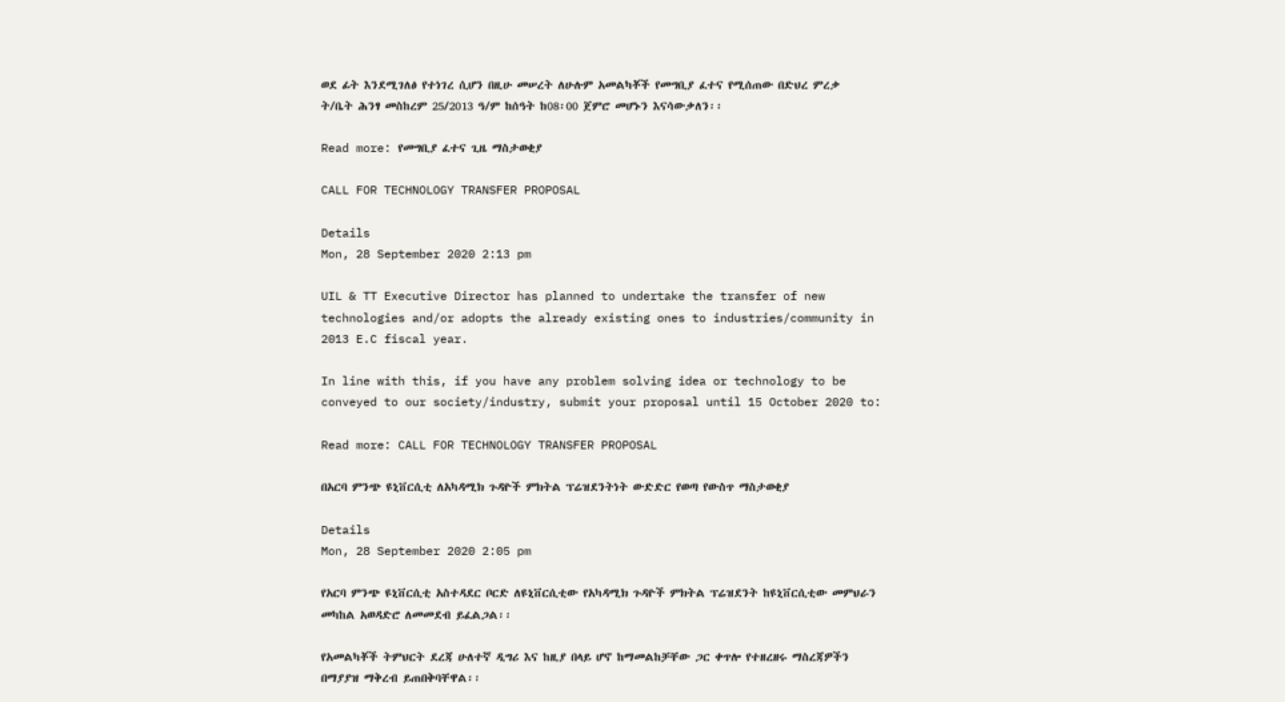ወደ ፊት እንደሚገለፅ የተነገረ ሲሆን በዚሁ መሠረት ለሁሉም አመልካቾች የመግቢያ ፈተና የሚሰጠው በድህረ ምረቃ ት/ቤት ሕንፃ መስከረም 25/2013 ዓ/ም ከሰዓት ከ08፡00 ጀምሮ መሆኑን እናሳውቃለን፡፡

Read more: የመግቢያ ፈተና ጊዜ ማስታወቂያ

CALL FOR TECHNOLOGY TRANSFER PROPOSAL

Details
Mon, 28 September 2020 2:13 pm

UIL & TT Executive Director has planned to undertake the transfer of new technologies and/or adopts the already existing ones to industries/community in 2013 E.C fiscal year.

In line with this, if you have any problem solving idea or technology to be conveyed to our society/industry, submit your proposal until 15 October 2020 to:

Read more: CALL FOR TECHNOLOGY TRANSFER PROPOSAL

በአርባ ምንጭ ዩኒቨርሲቲ ለአካዳሚክ ጉዳዮች ምክትል ፕሬዝደንትነት ውድድር የወጣ የውስጥ ማስታወቂያ

Details
Mon, 28 September 2020 2:05 pm

የአርባ ምንጭ ዩኒቨርሲቲ አስተዳደር ቦርድ ለዩኒቨርሲቲው የአካዳሚክ ጉዳዮች ምክትል ፕሬዝደንት ከዩኒቨርሲቲው መምህራን መካከል አወዳድሮ ለመመደብ ይፈልጋል፡፡

የአመልካቾች ትምህርት ደረጃ ሁለተኛ ዲግሪ እና ከዚያ በላይ ሆኖ ከማመልከቻቸው ጋር ቀጥሎ የተዘረዘሩ ማስረጃዎችን በማያያዝ ማቅረብ ይጠበቅባቸዋል፡፡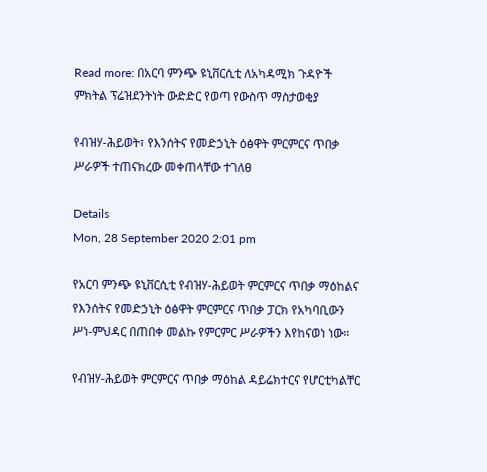Read more: በአርባ ምንጭ ዩኒቨርሲቲ ለአካዳሚክ ጉዳዮች ምክትል ፕሬዝደንትነት ውድድር የወጣ የውስጥ ማስታወቂያ

የብዝሃ-ሕይወት፣ የእንሰትና የመድኃኒት ዕፅዋት ምርምርና ጥበቃ ሥራዎች ተጠናክረው መቀጠላቸው ተገለፀ

Details
Mon, 28 September 2020 2:01 pm

የአርባ ምንጭ ዩኒቨርሲቲ የብዝሃ-ሕይወት ምርምርና ጥበቃ ማዕከልና የእንሰትና የመድኃኒት ዕፅዋት ምርምርና ጥበቃ ፓርክ የአካባቢውን ሥነ-ምህዳር በጠበቀ መልኩ የምርምር ሥራዎችን እየከናወነ ነው፡፡

የብዝሃ-ሕይወት ምርምርና ጥበቃ ማዕከል ዳይሬክተርና የሆርቲካልቸር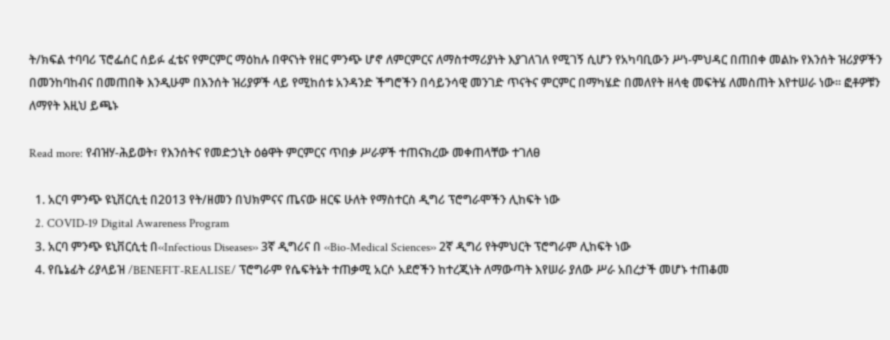ት/ክፍል ተባባሪ ፕሮፌሰር ሰይፉ ፈቴና የምርምር ማዕከሉ በዋናነት የዘር ምንጭ ሆኖ ለምርምርና ለማስተማሪያነት እያገለገለ የሚገኝ ሲሆን የአካባቢውን ሥነ-ምህዳር በጠበቀ መልኩ የእንሰት ዝሪያዎችን በመንከባከብና በመጠበቅ እንዲሁም በእንሰት ዝሪያዎች ላይ የሚከሰቱ አንዳንድ ችግሮችን በሳይንሳዊ መንገድ ጥናትና ምርምር በማካሄድ በመለየት ዘላቂ መፍትሄ ለመስጠት እየተሠራ ነው፡፡ ፎቶዎቹን ለማየት እዚህ ይጫኑ

Read more: የብዝሃ-ሕይወት፣ የእንሰትና የመድኃኒት ዕፅዋት ምርምርና ጥበቃ ሥራዎች ተጠናክረው መቀጠላቸው ተገለፀ

  1. አርባ ምንጭ ዩኒቨርሲቲ በ2013 የት/ዘመን በህክምናና ጤናው ዘርፍ ሁለት የማስተርስ ዲግሪ ፕሮግራሞችን ሊከፍት ነው
  2. COVID-19 Digital Awareness Program
  3. አርባ ምንጭ ዩኒቨርሲቲ በ‹‹Infectious Diseases›› 3ኛ ዲግሪና በ ‹‹Bio-Medical Sciences›› 2ኛ ዲግሪ የትምህርት ፕሮግራም ሊከፍት ነው
  4. የቤኔፊት ሪያላይዝ /BENEFIT-REALISE/ ፕሮግራም የሴፍትኔት ተጠቃሚ አርሶ አደሮችን ከተረጂነት ለማውጣት እየሠራ ያለው ሥራ አበረታች መሆኑ ተጠቆመ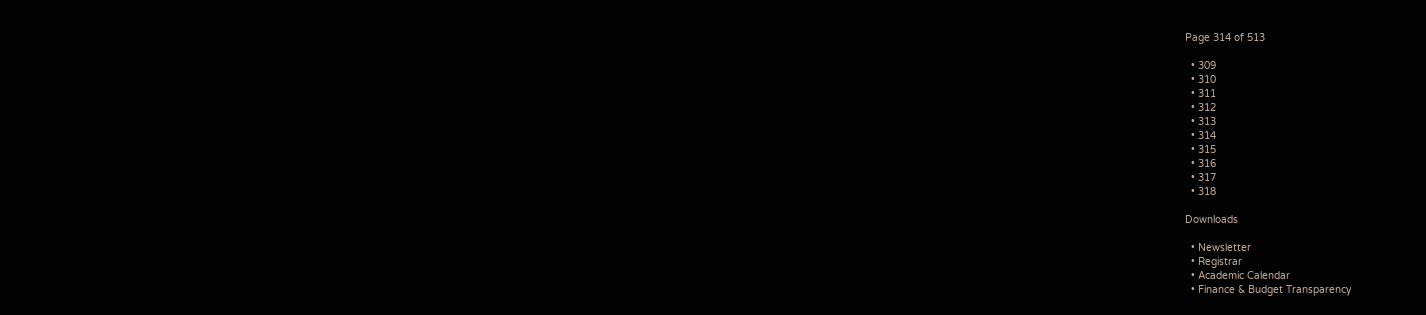Page 314 of 513

  • 309
  • 310
  • 311
  • 312
  • 313
  • 314
  • 315
  • 316
  • 317
  • 318

Downloads

  • Newsletter
  • Registrar
  • Academic Calendar
  • Finance & Budget Transparency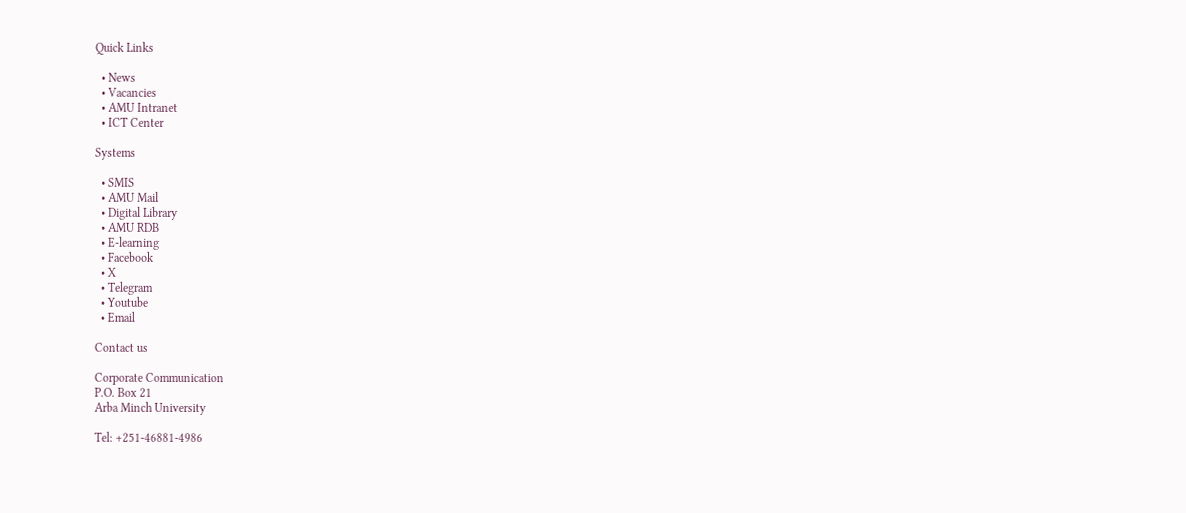Quick Links

  • News
  • Vacancies
  • AMU Intranet
  • ICT Center

Systems

  • SMIS
  • AMU Mail
  • Digital Library
  • AMU RDB
  • E-learning
  • Facebook
  • X
  • Telegram
  • Youtube
  • Email

Contact us

Corporate Communication
P.O. Box 21
Arba Minch University

Tel: +251-46881-4986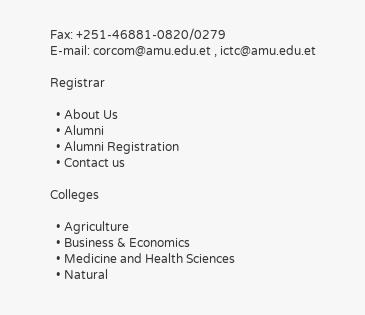Fax: +251-46881-0820/0279
E-mail: corcom@amu.edu.et , ictc@amu.edu.et

Registrar

  • About Us
  • Alumni
  • Alumni Registration
  • Contact us

Colleges

  • Agriculture
  • Business & Economics
  • Medicine and Health Sciences
  • Natural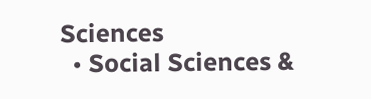Sciences
  • Social Sciences &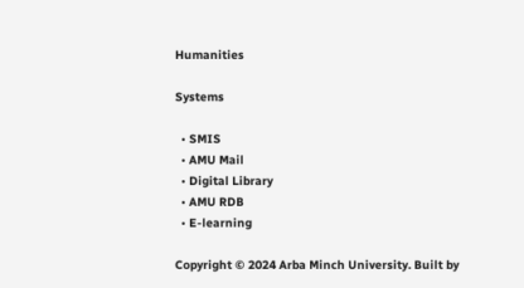Humanities

Systems

  • SMIS
  • AMU Mail
  • Digital Library
  • AMU RDB
  • E-learning

Copyright © 2024 Arba Minch University. Built by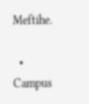Meftihe.

  • Campus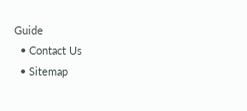Guide
  • Contact Us
  • Sitemap